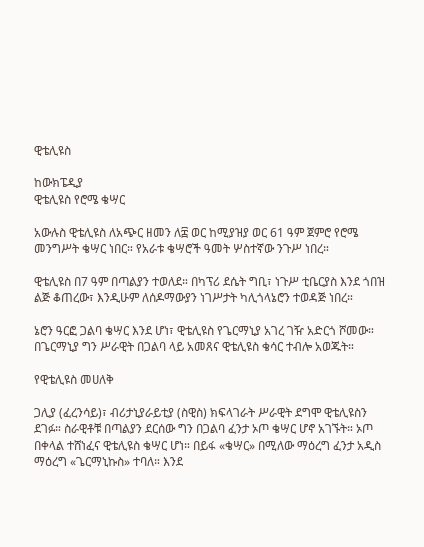ዊቴሊዩስ

ከውክፔዲያ
ዊቴሊዩስ የሮሜ ቄሣር

አውሉስ ዊቴሊዩስ ለአጭር ዘመን ለ፰ ወር ከሚያዝያ ወር 61 ዓም ጀምሮ የሮሜ መንግሥት ቄሣር ነበር። የአራቱ ቄሣሮች ዓመት ሦስተኛው ንጉሥ ነበረ።

ዊቴሊዩስ በ7 ዓም በጣልያን ተወለደ። በካፕሪ ደሴት ግቢ፣ ነጉሥ ቲቤርያስ እንደ ጎበዝ ልጅ ቆጠረው፣ እንዲሁም ለሰዶማውያን ነገሥታት ካሊጎላኔሮን ተወዳጅ ነበረ።

ኔሮን ዓርፎ ጋልባ ቄሣር እንደ ሆነ፣ ዊቴሊዩስ የጌርማኒያ አገረ ገዥ አድርጎ ሾመው። በጌርማኒያ ግን ሥራዊት በጋልባ ላይ አመጸና ዊቴሊዩስ ቄሳር ተብሎ አወጁት።

የዊቴሊዩስ መሀለቅ

ጋሊያ (ፈረንሳይ)፣ ብሪታኒያራይቲያ (ስዊስ) ክፍላገራት ሥራዊት ደግሞ ዊቴሊዩስን ደገፉ። ስራዊቶቹ በጣልያን ደርሰው ግን በጋልባ ፈንታ ኦጦ ቄሣር ሆኖ አገኙት። ኦጦ በቀላል ተሸነፈና ዊቴሊዩስ ቄሣር ሆነ። በይፋ «ቄሣር» በሚለው ማዕረግ ፈንታ አዲስ ማዕረግ «ጌርማኒኩስ» ተባለ። እንደ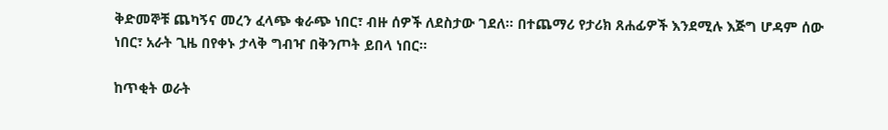ቅድመኞቹ ጨካኝና መረን ፈላጭ ቁራጭ ነበር፣ ብዙ ሰዎች ለደስታው ገደለ። በተጨማሪ የታሪክ ጸሐፊዎች እንደሚሉ እጅግ ሆዳም ሰው ነበር፣ አራት ጊዜ በየቀኑ ታላቅ ግብዣ በቅንጦት ይበላ ነበር።

ከጥቂት ወራት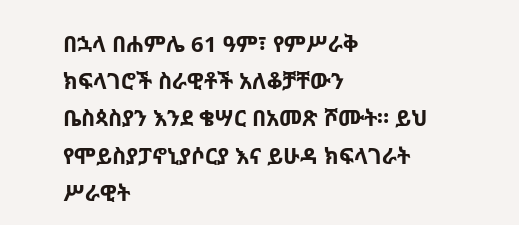በኋላ በሐምሌ 61 ዓም፣ የምሥራቅ ክፍላገሮች ስራዊቶች አለቆቻቸውን ቤስጳስያን እንደ ቄሣር በአመጽ ሾሙት። ይህ የሞይስያፓኖኒያሶርያ እና ይሁዳ ክፍላገራት ሥራዊት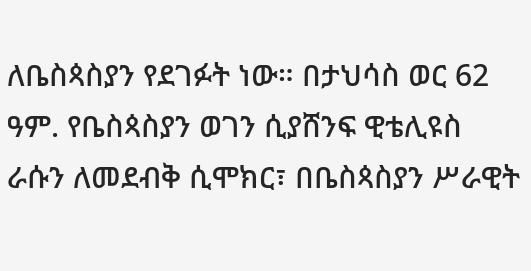ለቤስጳስያን የደገፉት ነው። በታህሳስ ወር 62 ዓም. የቤስጳስያን ወገን ሲያሸንፍ ዊቴሊዩስ ራሱን ለመደብቅ ሲሞክር፣ በቤስጳስያን ሥራዊት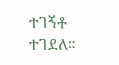ተገኝቶ ተገደለ።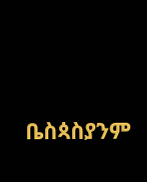ቤስጳስያንም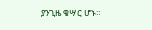ያንጊዜ ቄሣር ሆኑ።